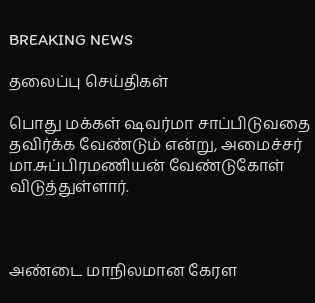BREAKING NEWS

தலைப்பு செய்திகள்

பொது மக்கள் ஷவர்மா சாப்பிடுவதை தவிர்க்க வேண்டும் என்று, அமைச்சர் மா.சுப்பிரமணியன் வேண்டுகோள் விடுத்துள்ளார்.



அண்டை மாநிலமான கேரள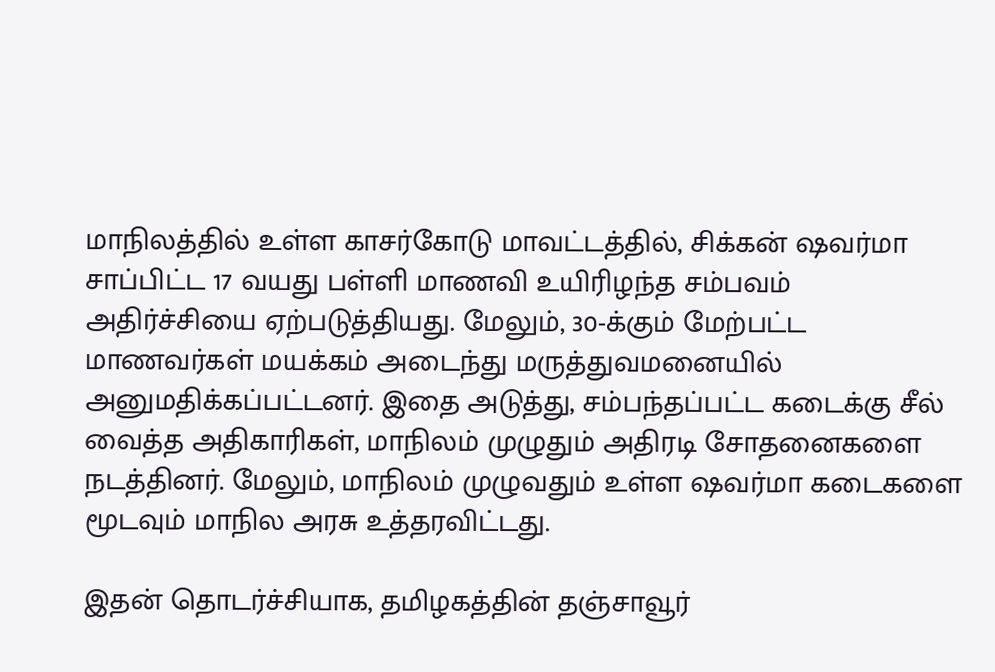மாநிலத்தில் உள்ள காசர்கோடு மாவட்டத்தில், சிக்கன் ஷவர்மா சாப்பிட்ட 17 வயது பள்ளி மாணவி உயிரிழந்த சம்பவம் அதிர்ச்சியை ஏற்படுத்தியது. மேலும், 30-க்கும் மேற்பட்ட மாணவர்கள் மயக்கம் அடைந்து மருத்துவமனையில் அனுமதிக்கப்பட்டனர். இதை அடுத்து, சம்பந்தப்பட்ட கடைக்கு சீல் வைத்த அதிகாரிகள், மாநிலம் முழுதும் அதிரடி சோதனைகளை நடத்தினர். மேலும், மாநிலம் முழுவதும் உள்ள ஷவர்மா கடைகளை மூடவும் மாநில அரசு உத்தரவிட்டது.

இதன் தொடர்ச்சியாக, தமிழகத்தின் தஞ்சாவூர்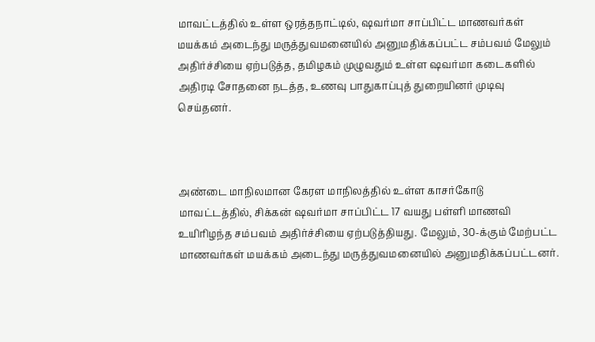மாவட்டத்தில் உள்ள ஒரத்தநாட்டில், ஷவர்மா சாப்பிட்ட மாணவர்கள் மயக்கம் அடைந்து மருத்துவமனையில் அனுமதிக்கப்பட்ட சம்பவம் மேலும் அதிர்ச்சியை ஏற்படுத்த, தமிழகம் முழுவதும் உள்ள ஷவர்மா கடைகளில் அதிரடி சோதனை நடத்த, உணவு பாதுகாப்புத் துறையினர் முடிவு செய்தனர்.



அண்டை மாநிலமான கேரள மாநிலத்தில் உள்ள காசர்கோடு மாவட்டத்தில், சிக்கன் ஷவர்மா சாப்பிட்ட 17 வயது பள்ளி மாணவி உயிரிழந்த சம்பவம் அதிர்ச்சியை ஏற்படுத்தியது. மேலும், 30-க்கும் மேற்பட்ட மாணவர்கள் மயக்கம் அடைந்து மருத்துவமனையில் அனுமதிக்கப்பட்டனர்.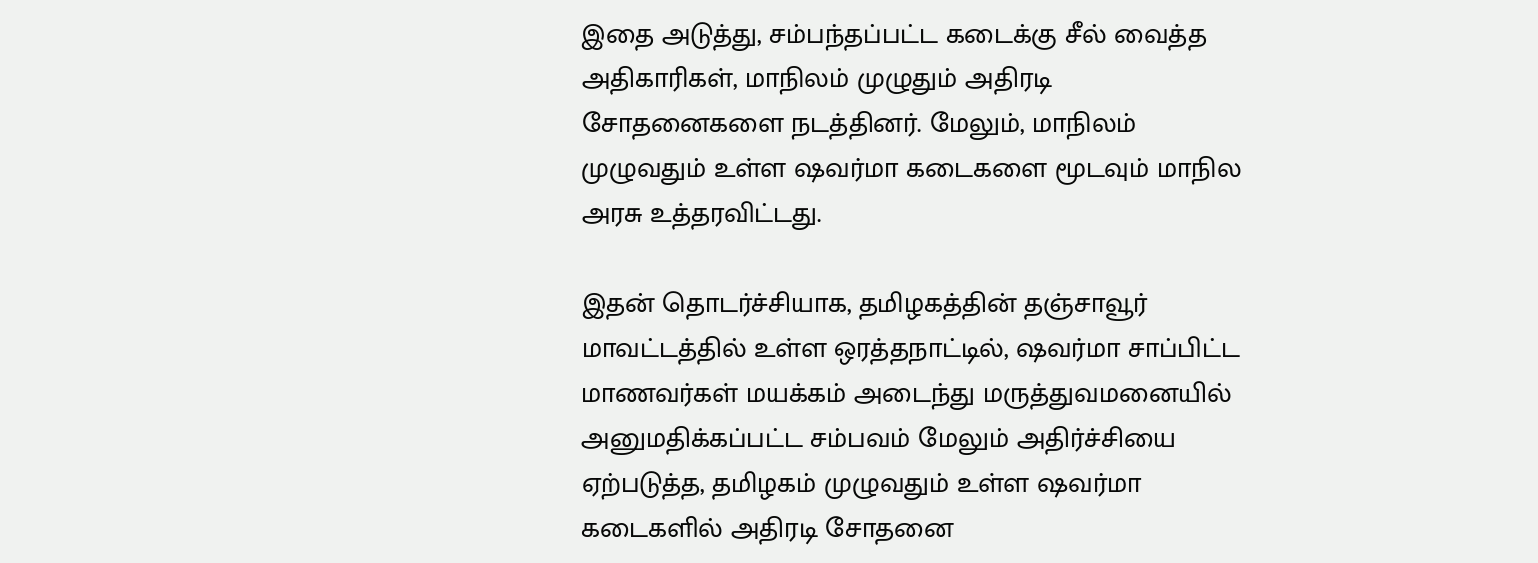இதை அடுத்து, சம்பந்தப்பட்ட கடைக்கு சீல் வைத்த அதிகாரிகள், மாநிலம் முழுதும் அதிரடி சோதனைகளை நடத்தினர். மேலும், மாநிலம் முழுவதும் உள்ள ஷவர்மா கடைகளை மூடவும் மாநில அரசு உத்தரவிட்டது.

இதன் தொடர்ச்சியாக, தமிழகத்தின் தஞ்சாவூர் மாவட்டத்தில் உள்ள ஒரத்தநாட்டில், ஷவர்மா சாப்பிட்ட மாணவர்கள் மயக்கம் அடைந்து மருத்துவமனையில் அனுமதிக்கப்பட்ட சம்பவம் மேலும் அதிர்ச்சியை ஏற்படுத்த, தமிழகம் முழுவதும் உள்ள ஷவர்மா கடைகளில் அதிரடி சோதனை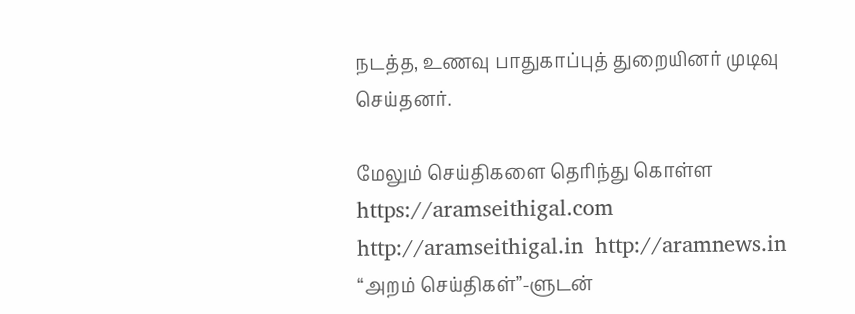நடத்த, உணவு பாதுகாப்புத் துறையினர் முடிவு செய்தனர்.

மேலும் செய்திகளை தெரிந்து கொள்ள https://aramseithigal.com  http://aramseithigal.in  http://aramnews.in “அறம் செய்திகள்”-ளுடன்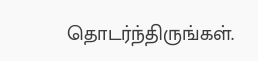தொடர்ந்திருங்கள்.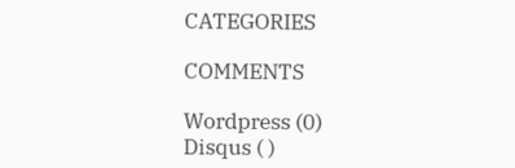CATEGORIES

COMMENTS

Wordpress (0)
Disqus ( )